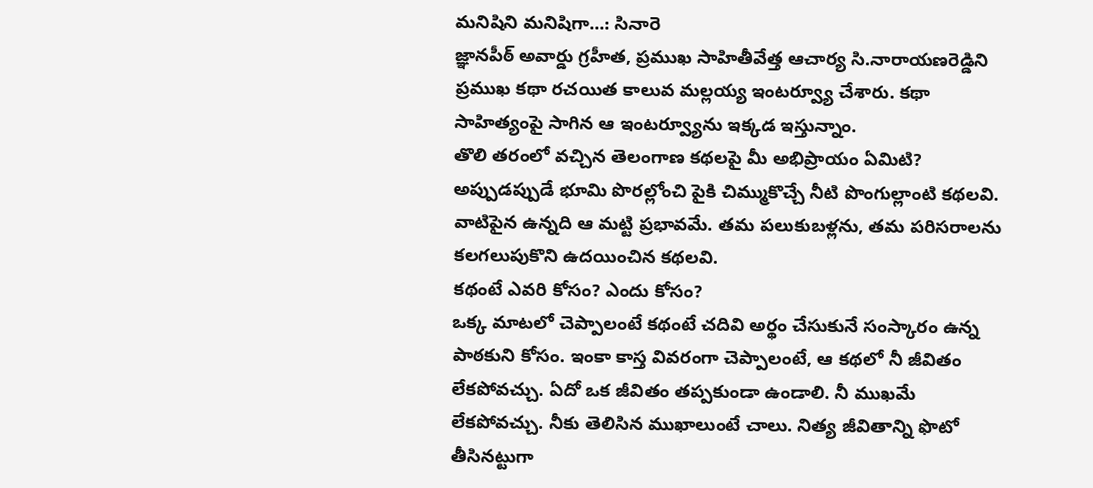మనిషిని మనిషిగా...: సినారె
జ్ఞానపీఠ్ అవార్డు గ్రహీత, ప్రముఖ సాహితీవేత్త ఆచార్య సి.నారాయణరెడ్డిని ప్రముఖ కథా రచయిత కాలువ మల్లయ్య ఇంటర్వ్యూ చేశారు. కథా సాహిత్యంపై సాగిన ఆ ఇంటర్వ్యూను ఇక్కడ ఇస్తున్నాం.
తొలి తరంలో వచ్చిన తెలంగాణ కథలపై మీ అభిప్రాయం ఏమిటి?
అప్పుడప్పుడే భూమి పొరల్లోంచి పైకి చిమ్ముకొచ్చే నీటి పొంగుల్లాంటి కథలవి. వాటిపైన ఉన్నది ఆ మట్టి ప్రభావమే. తమ పలుకుబళ్లను, తమ పరిసరాలను కలగలుపుకొని ఉదయించిన కథలవి.
కథంటే ఎవరి కోసం? ఎందు కోసం?
ఒక్క మాటలో చెప్పాలంటే కథంటే చదివి అర్థం చేసుకునే సంస్కారం ఉన్న పాఠకుని కోసం. ఇంకా కాస్త వివరంగా చెప్పాలంటే, ఆ కథలో నీ జీవితం లేకపోవచ్చు. ఏదో ఒక జీవితం తప్పకుండా ఉండాలి. నీ ముఖమే లేకపోవచ్చు. నీకు తెలిసిన ముఖాలుంటే చాలు. నిత్య జీవితాన్ని ఫొటో తీసినట్టుగా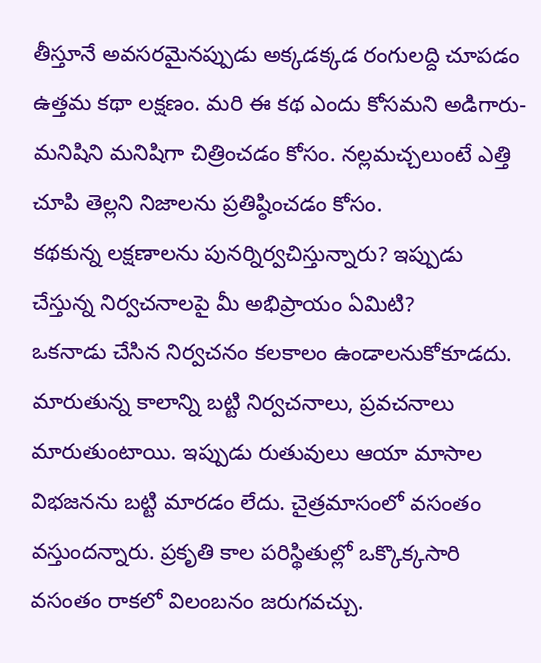తీస్తూనే అవసరమైనప్పుడు అక్కడక్కడ రంగులద్ది చూపడం ఉత్తమ కథా లక్షణం. మరి ఈ కథ ఎందు కోసమని అడిగారు- మనిషిని మనిషిగా చిత్రించడం కోసం. నల్లమచ్చలుంటే ఎత్తి చూపి తెల్లని నిజాలను ప్రతిష్ఠించడం కోసం.
కథకున్న లక్షణాలను పునర్నిర్వచిస్తున్నారు? ఇప్పుడు చేస్తున్న నిర్వచనాలపై మీ అభిప్రాయం ఏమిటి?
ఒకనాడు చేసిన నిర్వచనం కలకాలం ఉండాలనుకోకూడదు. మారుతున్న కాలాన్ని బట్టి నిర్వచనాలు, ప్రవచనాలు మారుతుంటాయి. ఇప్పుడు రుతువులు ఆయా మాసాల విభజనను బట్టి మారడం లేదు. చైత్రమాసంలో వసంతం వస్తుందన్నారు. ప్రకృతి కాల పరిస్థితుల్లో ఒక్కొక్కసారి వసంతం రాకలో విలంబనం జరుగవచ్చు.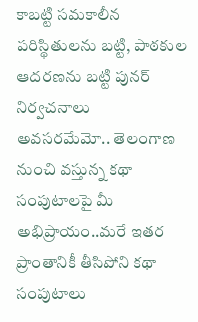కాబట్టి సమకాలీన పరిస్థితులను బట్టి, పాఠకుల ఆదరణను బట్టి పునర్ నిర్వచనాలు అవసరమేమో.. తెలంగాణ నుంచి వస్తున్న కథా సంపుటాలపై మీ అభిప్రాయం..మరే ఇతర ప్రాంతానికీ తీసిపోని కథా సంపుటాలు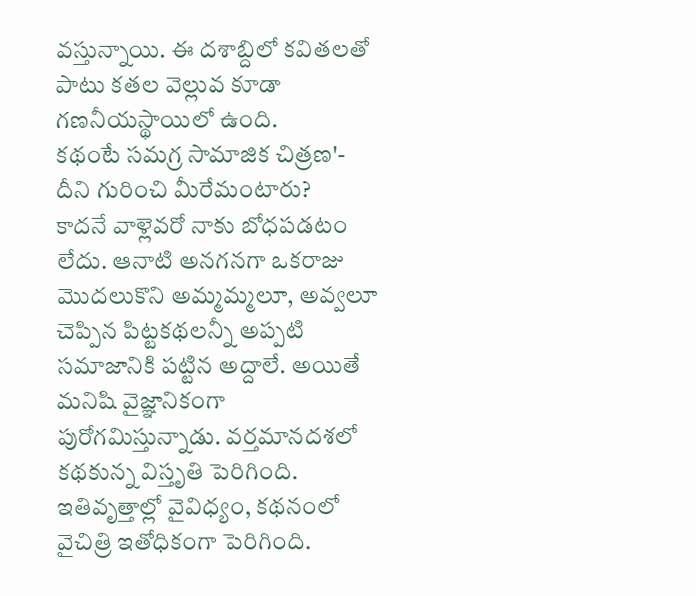వస్తున్నాయి. ఈ దశాబ్దిలో కవితలతో పాటు కతల వెల్లువ కూడా గణనీయస్థాయిలో ఉంది.
కథంటే సమగ్ర సామాజిక చిత్రణ'- దీని గురించి మీరేమంటారు?
కాదనే వాళ్లెవరో నాకు బోధపడటం లేదు. ఆనాటి అనగనగా ఒకరాజు మొదలుకొని అమ్మమ్మలూ, అవ్వలూ చెప్పిన పిట్టకథలన్నీ అప్పటి సమాజానికి పట్టిన అద్దాలే. అయితే మనిషి వైజ్ఞానికంగా పురోగమిస్తున్నాడు. వర్తమానదశలో కథకున్న విస్తృతి పెరిగింది. ఇతివృత్తాల్లో వైవిధ్యం, కథనంలో వైచిత్రి ఇతోధికంగా పెరిగింది.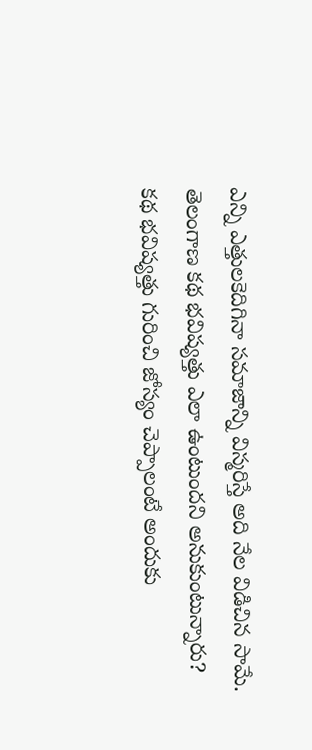ఎన్ని ఎత్తులకెదిగినా సమాజాన్ని విస్మరిస్తే అది నేల విడిచిన సామే.
తెలంగాణ కథ భవిష్యత్తు ఎలా ఉంటుందని అనుకుంటున్నారు?
కథ భవిష్యత్తు గురించి జోస్యం చెప్పాలంటే అందుకు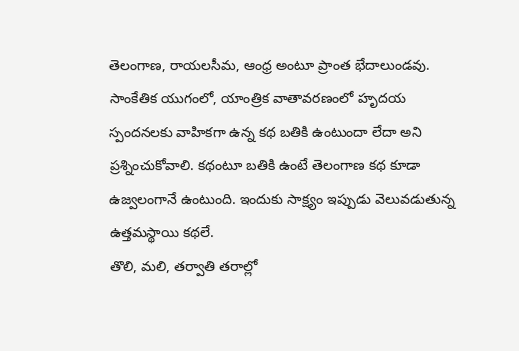తెలంగాణ, రాయలసీమ, ఆంధ్ర అంటూ ప్రాంత భేదాలుండవు. సాంకేతిక యుగంలో, యాంత్రిక వాతావరణంలో హృదయ స్పందనలకు వాహికగా ఉన్న కథ బతికి ఉంటుందా లేదా అని ప్రశ్నించుకోవాలి. కథంటూ బతికి ఉంటే తెలంగాణ కథ కూడా ఉజ్వలంగానే ఉంటుంది. ఇందుకు సాక్ష్యం ఇప్పుడు వెలువడుతున్న ఉత్తమస్థాయి కథలే.
తొలి, మలి, తర్వాతి తరాల్లో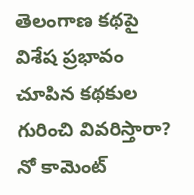తెలంగాణ కథపై విశేష ప్రభావం చూపిన కథకుల గురించి వివరిస్తారా?
నో కామెంట్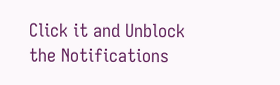Click it and Unblock the Notifications